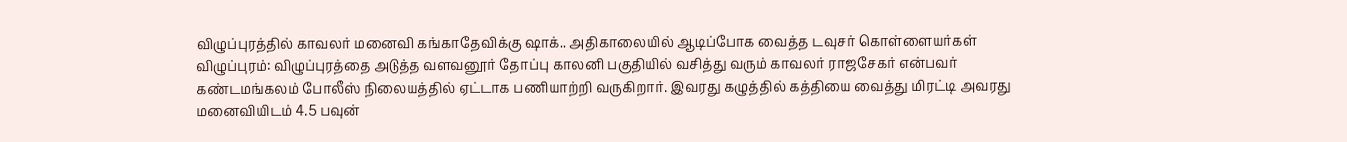விழுப்புரத்தில் காவலர் மனைவி கங்காதேவிக்கு ஷாக்.. அதிகாலையில் ஆடிப்போக வைத்த டவுசர் கொள்ளையர்கள்
விழுப்புரம்: விழுப்புரத்தை அடுத்த வளவனூர் தோப்பு காலனி பகுதியில் வசித்து வரும் காவலர் ராஜசேகர் என்பவர் கண்டமங்கலம் போலீஸ் நிலையத்தில் ஏட்டாக பணியாற்றி வருகிறார். இவரது கழுத்தில் கத்தியை வைத்து மிரட்டி அவரது மனைவியிடம் 4.5 பவுன்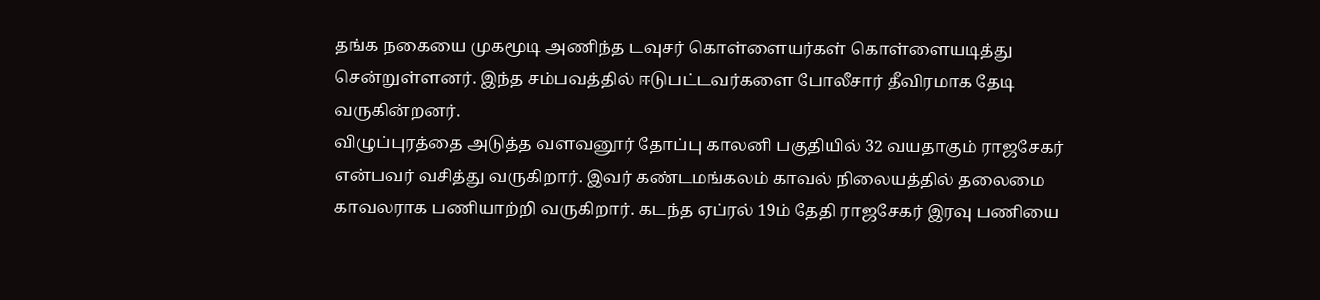தங்க நகையை முகமூடி அணிந்த டவுசர் கொள்ளையர்கள் கொள்ளையடித்து சென்றுள்ளனர். இந்த சம்பவத்தில் ஈடுபட்டவர்களை போலீசார் தீவிரமாக தேடி வருகின்றனர்.
விழுப்புரத்தை அடுத்த வளவனூர் தோப்பு காலனி பகுதியில் 32 வயதாகும் ராஜசேகர் என்பவர் வசித்து வருகிறார். இவர் கண்டமங்கலம் காவல் நிலையத்தில் தலைமை காவலராக பணியாற்றி வருகிறார். கடந்த ஏப்ரல் 19ம் தேதி ராஜசேகர் இரவு பணியை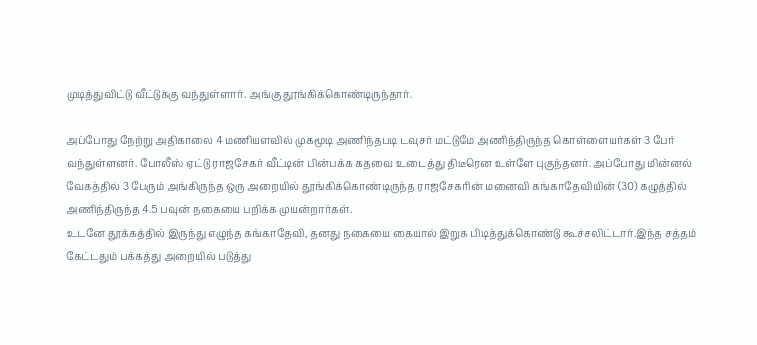முடித்துவிட்டு வீட்டுக்கு வந்துள்ளார். அங்கு தூங்கிக்கொண்டிருந்தார்.

அப்போது நேற்று அதிகாலை 4 மணியளவில் முகமூடி அணிந்தபடி டவுசர் மட்டுமே அணிந்திருந்த கொள்ளையர்கள் 3 பேர் வந்துள்ளனர். போலீஸ் ஏட்டு ராஜசேகர் வீட்டின் பின்பக்க கதவை உடைத்து திடீரென உள்ளே புகுந்தனர். அப்போது மின்னல் வேகத்தில் 3 பேரும் அங்கிருந்த ஒரு அறையில் தூங்கிக்கொண்டிருந்த ராஜசேகரின் மனைவி கங்காதேவியின் (30) கழுத்தில் அணிந்திருந்த 4.5 பவுன் நகையை பறிக்க முயன்றார்கள்.
உடனே தூக்கத்தில் இருந்து எழுந்த கங்காதேவி, தனது நகையை கையால் இறுக பிடித்துக்கொண்டு கூச்சலிட்டார்.இந்த சத்தம் கேட்டதும் பக்கத்து அறையில் படுத்து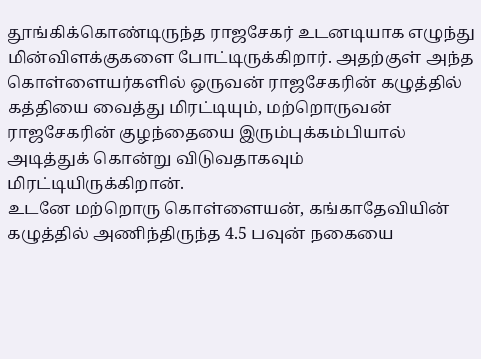தூங்கிக்கொண்டிருந்த ராஜசேகர் உடனடியாக எழுந்து மின்விளக்குகளை போட்டிருக்கிறார். அதற்குள் அந்த கொள்ளையர்களில் ஒருவன் ராஜசேகரின் கழுத்தில் கத்தியை வைத்து மிரட்டியும், மற்றொருவன் ராஜசேகரின் குழந்தையை இரும்புக்கம்பியால் அடித்துக் கொன்று விடுவதாகவும் மிரட்டியிருக்கிறான்.
உடனே மற்றொரு கொள்ளையன், கங்காதேவியின் கழுத்தில் அணிந்திருந்த 4.5 பவுன் நகையை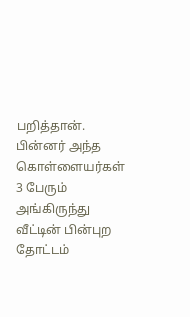பறித்தான். பின்னர் அந்த கொள்ளையர்கள் 3 பேரும் அங்கிருந்து வீட்டின் பின்புற தோட்டம்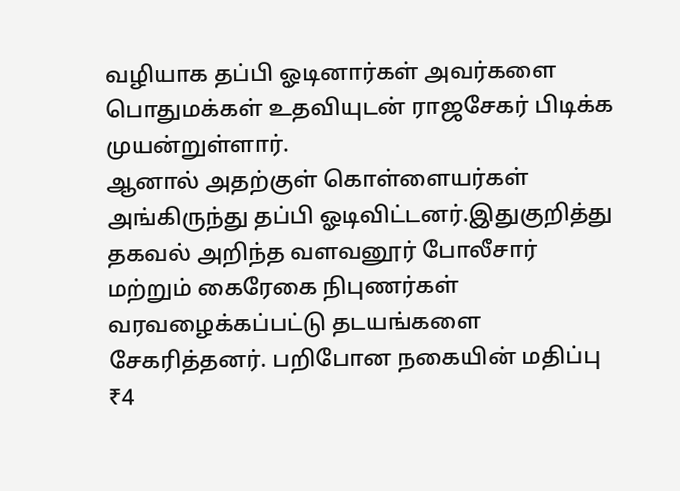வழியாக தப்பி ஓடினார்கள் அவர்களை பொதுமக்கள் உதவியுடன் ராஜசேகர் பிடிக்க முயன்றுள்ளார்.
ஆனால் அதற்குள் கொள்ளையர்கள் அங்கிருந்து தப்பி ஓடிவிட்டனர்.இதுகுறித்து தகவல் அறிந்த வளவனூர் போலீசார் மற்றும் கைரேகை நிபுணர்கள் வரவழைக்கப்பட்டு தடயங்களை சேகரித்தனர். பறிபோன நகையின் மதிப்பு ₹4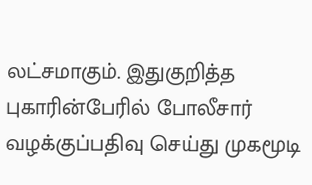லட்சமாகும். இதுகுறித்த புகாரின்பேரில் போலீசார் வழக்குப்பதிவு செய்து முகமூடி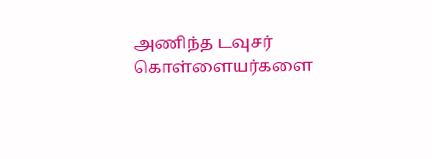அணிந்த டவுசர் கொள்ளையர்களை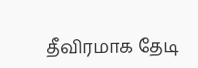தீவிரமாக தேடி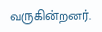வருகின்றனர்.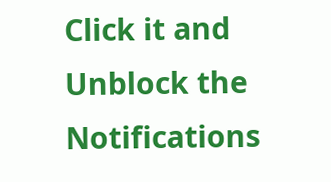Click it and Unblock the Notifications